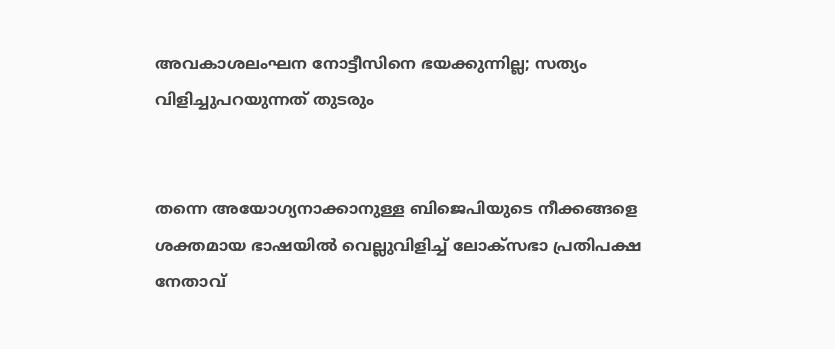അവകാശലംഘന നോട്ടീസിനെ ഭയക്കുന്നില്ല; സത്യം വിളിച്ചുപറയുന്നത് തുടരും


തന്നെ അയോഗ്യനാക്കാനുള്ള ബിജെപിയുടെ നീക്കങ്ങളെ ശക്തമായ ഭാഷയിൽ വെല്ലുവിളിച്ച് ലോക്‌സഭാ പ്രതിപക്ഷ നേതാവ്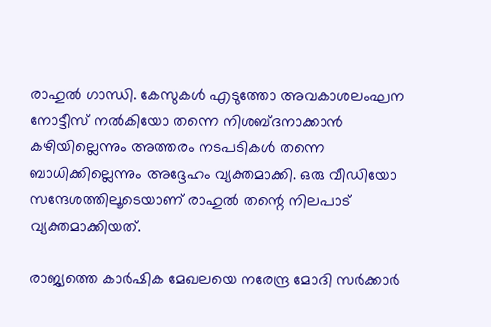രാഹുൽ ഗാന്ധി. കേസുകൾ എടുത്തോ അവകാശലംഘന നോട്ടീസ് നൽകിയോ തന്നെ നിശബ്ദനാക്കാൻ കഴിയില്ലെന്നും അത്തരം നടപടികൾ തന്നെ ബാധിക്കില്ലെന്നും അദ്ദേഹം വ്യക്തമാക്കി. ഒരു വീഡിയോ സന്ദേശത്തിലൂടെയാണ് രാഹുൽ തന്റെ നിലപാട് വ്യക്തമാക്കിയത്.

രാജ്യത്തെ കാർഷിക മേഖലയെ നരേന്ദ്ര മോദി സർക്കാർ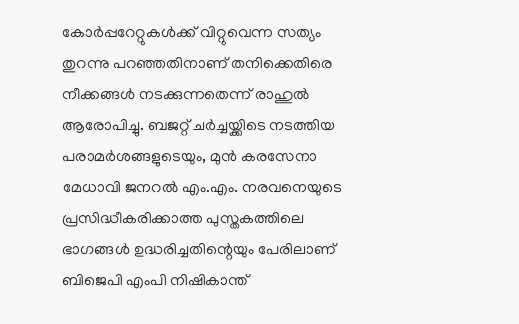കോർപ്പറേറ്റുകൾക്ക് വിറ്റുവെന്ന സത്യം തുറന്നു പറഞ്ഞതിനാണ് തനിക്കെതിരെ നീക്കങ്ങൾ നടക്കുന്നതെന്ന് രാഹുൽ ആരോപിച്ചു. ബജറ്റ് ചർച്ചയ്ക്കിടെ നടത്തിയ പരാമർശങ്ങളുടെയും, മുൻ കരസേനാ മേധാവി ജനറൽ എം.എം. നരവനെയുടെ പ്രസിദ്ധീകരിക്കാത്ത പുസ്തകത്തിലെ ഭാഗങ്ങൾ ഉദ്ധരിച്ചതിന്റെയും പേരിലാണ് ബിജെപി എംപി നിഷികാന്ത്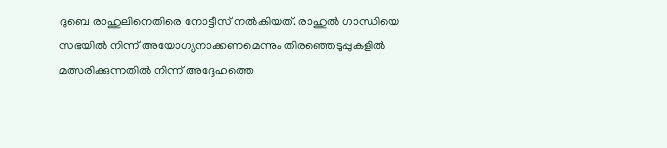ദുബെ രാഹുലിനെതിരെ നോട്ടീസ് നൽകിയത്. രാഹുൽ ഗാന്ധിയെ സഭയിൽ നിന്ന് അയോഗ്യനാക്കണമെന്നും തിരഞ്ഞെടുപ്പുകളിൽ മത്സരിക്കുന്നതിൽ നിന്ന് അദ്ദേഹത്തെ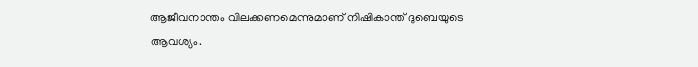ആജീവനാന്തം വിലക്കണമെന്നുമാണ് നിഷികാന്ത് ദുബെയുടെ ആവശ്യം.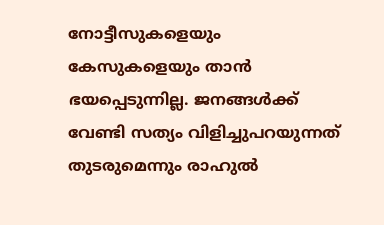നോട്ടീസുകളെയും കേസുകളെയും താൻ ഭയപ്പെടുന്നില്ല. ജനങ്ങൾക്ക് വേണ്ടി സത്യം വിളിച്ചുപറയുന്നത് തുടരുമെന്നും രാഹുൽ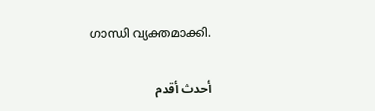ഗാന്ധി വ്യക്തമാക്കി.

أحدث أقدم